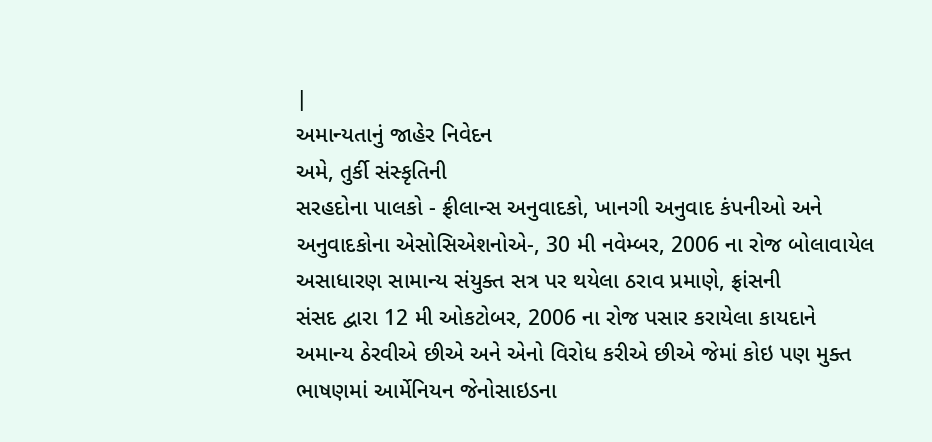|
અમાન્યતાનું જાહેર નિવેદન
અમે, તુર્કી સંસ્કૃતિની
સરહદોના પાલકો - ફ્રીલાન્સ અનુવાદકો, ખાનગી અનુવાદ કંપનીઓ અને
અનુવાદકોના એસોસિએશનોએ-, 30 મી નવેમ્બર, 2006 ના રોજ બોલાવાયેલ
અસાધારણ સામાન્ય સંયુક્ત સત્ર પર થયેલા ઠરાવ પ્રમાણે, ફ્રાંસની
સંસદ દ્વારા 12 મી ઓકટોબર, 2006 ના રોજ પસાર કરાયેલા કાયદાને
અમાન્ય ઠેરવીએ છીએ અને એનો વિરોધ કરીએ છીએ જેમાં કોઇ પણ મુક્ત
ભાષણમાં આર્મેનિયન જેનોસાઇડના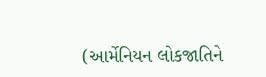(આર્મેનિયન લોકજાતિને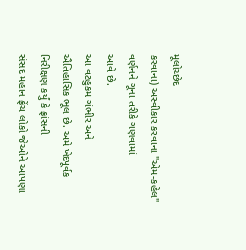મૂલોચ્છેદ
કરવાના) અસ્વીકાર કરવાના "એમ-કહેલ" વર્ણનને ગૂના તરીકે ગણવામાં
આવે છે.
આ વટહુકમ ગંભીર અને
ઐતિહાસિક ભૂલ છે. અમે ખેદપૂર્વક નિરીક્ષણ કર્યું કે ફ્રાંસની
સંસદ મહાન ફ્રેંચ લોકો જેઓને આપણા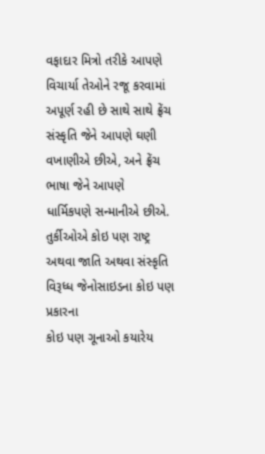વફાદાર મિત્રો તરીકે આપણે
વિચાર્યા તેઓને રજૂ કરવામાં અપૂર્ણ રહી છે સાથે સાથે ફ્રેંચ
સંસ્કૃતિ જેને આપણે ઘણી વખાણીએ છીએ, અને ફ્રેંચ ભાષા જેને આપણે
ધાર્મિકપણે સન્માનીએ છીએ.
તુર્કીઓએ કોઇ પણ રાષ્ટ્ર
અથવા જાતિ અથવા સંસ્કૃતિ વિરૂધ્ધ જેનોસાઇડના કોઇ પણ પ્રકારના
કોઇ પણ ગૂનાઓ કયારેય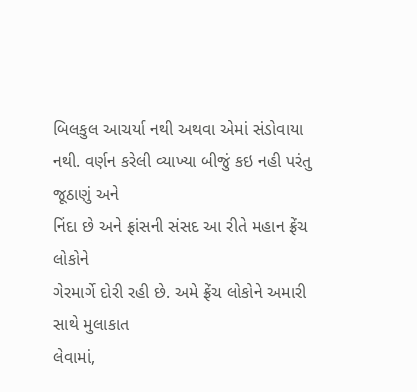બિલકુલ આચર્યા નથી અથવા એમાં સંડોવાયા
નથી. વર્ણન કરેલી વ્યાખ્યા બીજું કઇ નહી પરંતુ જૂઠાણું અને
નિંદા છે અને ફ્રાંસની સંસદ આ રીતે મહાન ફ્રેંચ લોકોને
ગેરમાર્ગે દોરી રહી છે. અમે ફ્રેંચ લોકોને અમારી સાથે મુલાકાત
લેવામાં,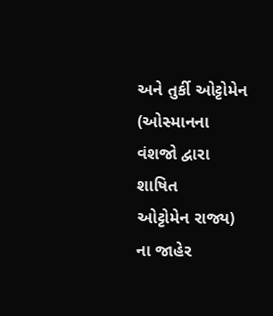અને તુર્કી ઓટ્ટોમેન (ઓસ્માનના વંશજો દ્વારા શાષિત
ઓટ્ટોમેન રાજ્ય) ના જાહેર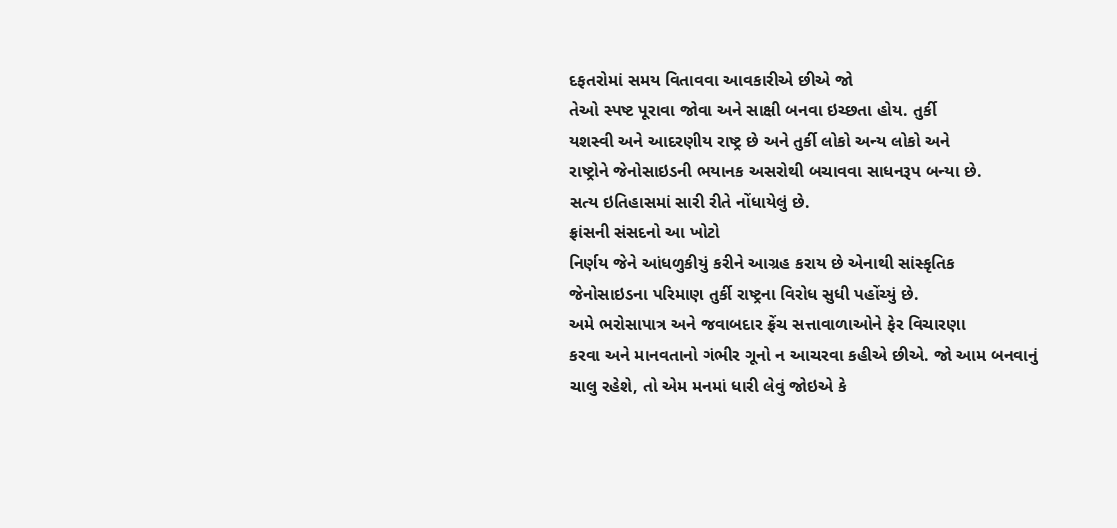દફતરોમાં સમય વિતાવવા આવકારીએ છીએ જો
તેઓ સ્પષ્ટ પૂરાવા જોવા અને સાક્ષી બનવા ઇચ્છતા હોય. તુર્કી
યશસ્વી અને આદરણીય રાષ્ટ્ર છે અને તુર્કી લોકો અન્ય લોકો અને
રાષ્ટ્રોને જેનોસાઇડની ભયાનક અસરોથી બચાવવા સાધનરૂપ બન્યા છે.
સત્ય ઇતિહાસમાં સારી રીતે નોંધાયેલું છે.
ફ્રાંસની સંસદનો આ ખોટો
નિર્ણય જેને આંધળુકીયું કરીને આગ્રહ કરાય છે એનાથી સાંસ્કૃતિક
જેનોસાઇડના પરિમાણ તુર્કી રાષ્ટ્રના વિરોધ સુધી પહોંચ્યું છે.
અમે ભરોસાપાત્ર અને જવાબદાર ફ્રેંચ સત્તાવાળાઓને ફેર વિચારણા
કરવા અને માનવતાનો ગંભીર ગૂનો ન આચરવા કહીએ છીએ. જો આમ બનવાનું
ચાલુ રહેશે, તો એમ મનમાં ધારી લેવું જોઇએ કે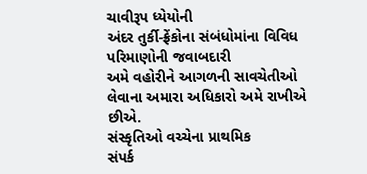ચાવીરૂપ ધ્યેયોની
અંદર તુર્કી-ફ્રેંકોના સંબંધોમાંના વિવિધ પરિમાણોની જવાબદારી
અમે વહોરીને આગળની સાવચેતીઓ લેવાના અમારા અધિકારો અમે રાખીએ
છીએ.
સંસ્કૃતિઓ વચ્ચેના પ્રાથમિક
સંપર્ક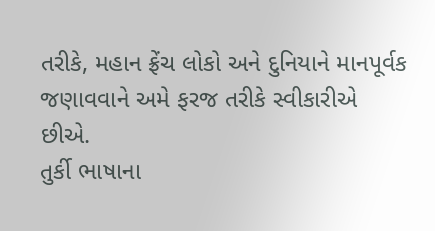તરીકે, મહાન ફ્રેંચ લોકો અને દુનિયાને માનપૂર્વક
જણાવવાને અમે ફરજ તરીકે સ્વીકારીએ છીએ.
તુર્કી ભાષાના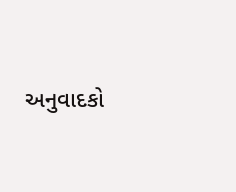અનુવાદકો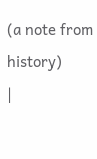(a note from
history)
|